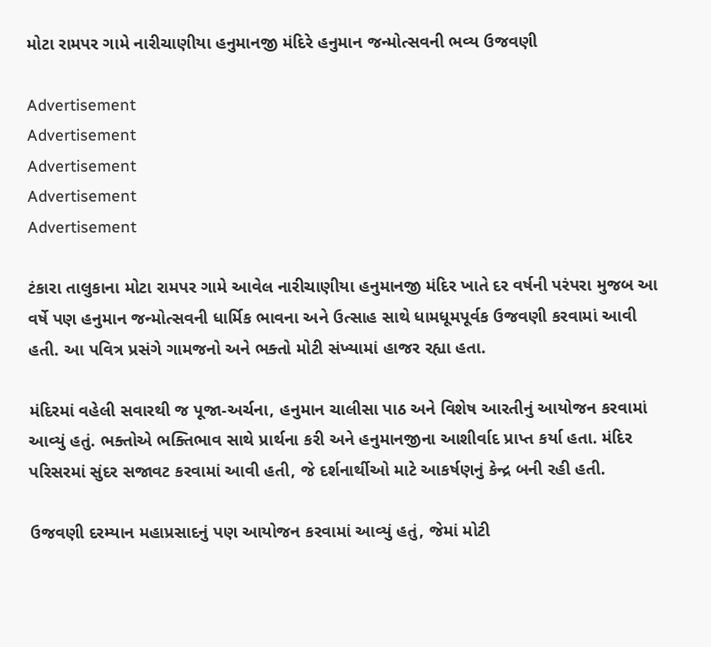મોટા રામપર ગામે નારીચાણીયા હનુમાનજી મંદિરે હનુમાન જન્મોત્સવની ભવ્ય ઉજવણી

Advertisement
Advertisement
Advertisement
Advertisement
Advertisement

ટંકારા તાલુકાના મોટા રામપર ગામે આવેલ નારીચાણીયા હનુમાનજી મંદિર ખાતે દર વર્ષની પરંપરા મુજબ આ વર્ષે પણ હનુમાન જન્મોત્સવની ધાર્મિક ભાવના અને ઉત્સાહ સાથે ધામધૂમપૂર્વક ઉજવણી કરવામાં આવી હતી. આ પવિત્ર પ્રસંગે ગામજનો અને ભક્તો મોટી સંખ્યામાં હાજર રહ્યા હતા.

મંદિરમાં વહેલી સવારથી જ પૂજા-અર્ચના, હનુમાન ચાલીસા પાઠ અને વિશેષ આરતીનું આયોજન કરવામાં આવ્યું હતું. ભક્તોએ ભક્તિભાવ સાથે પ્રાર્થના કરી અને હનુમાનજીના આશીર્વાદ પ્રાપ્ત કર્યા હતા. મંદિર પરિસરમાં સુંદર સજાવટ કરવામાં આવી હતી, જે દર્શનાર્થીઓ માટે આકર્ષણનું કેન્દ્ર બની રહી હતી.

ઉજવણી દરમ્યાન મહાપ્રસાદનું પણ આયોજન કરવામાં આવ્યું હતું, જેમાં મોટી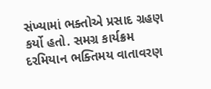સંખ્યામાં ભક્તોએ પ્રસાદ ગ્રહણ કર્યો હતો. સમગ્ર કાર્યક્રમ દરમિયાન ભક્તિમય વાતાવરણ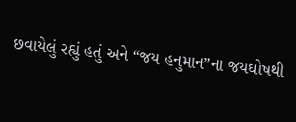છવાયેલું રહ્યું હતું અને “જય હનુમાન”ના જયઘોષથી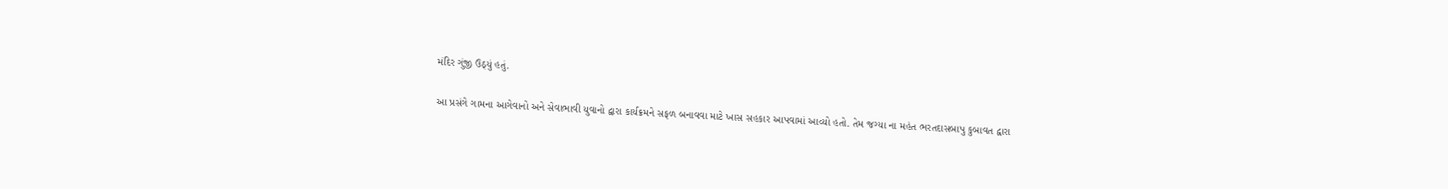મંદિર ગુંજી ઉઠ્યું હતું.

આ પ્રસંગે ગામના આગેવાનો અને સેવાભાવી યુવાનો દ્વારા કાર્યક્રમને સફળ બનાવવા માટે ખાસ સહકાર આપવામાં આવ્યો હતો. તેમ જગ્યા ના મહંત ભરતદાસબાપુ કુબાવત દ્વારા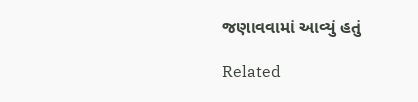જણાવવામાં આવ્યું હતું

Related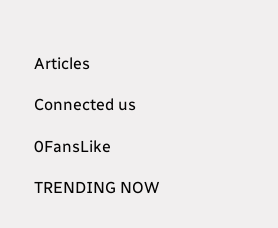Articles

Connected us

0FansLike

TRENDING NOW